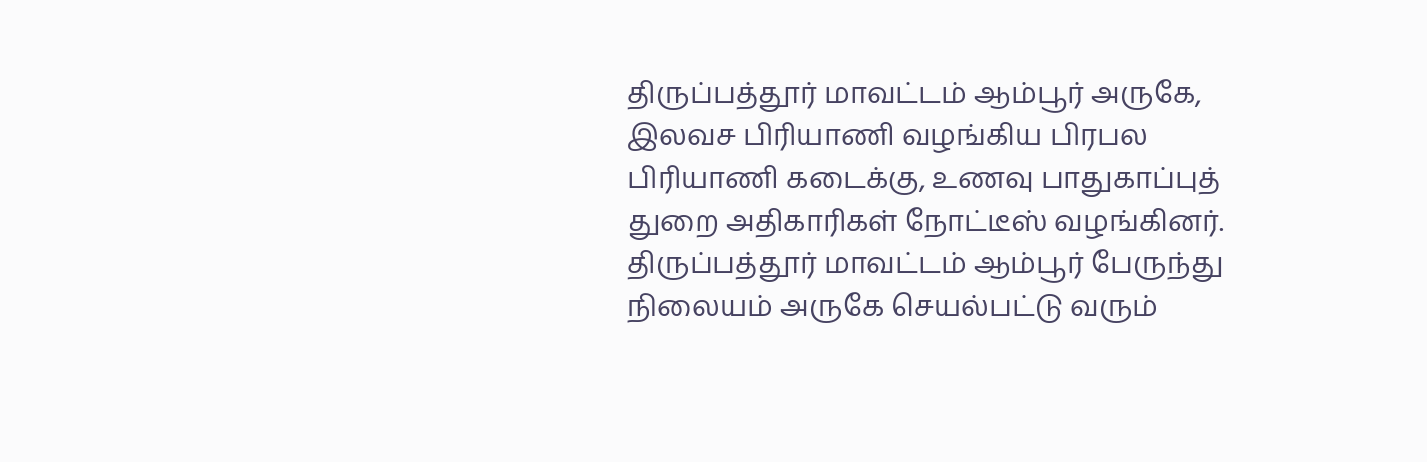திருப்பத்தூர் மாவட்டம் ஆம்பூர் அருகே, இலவச பிரியாணி வழங்கிய பிரபல பிரியாணி கடைக்கு, உணவு பாதுகாப்புத் துறை அதிகாரிகள் நோட்டீஸ் வழங்கினர்.
திருப்பத்தூர் மாவட்டம் ஆம்பூர் பேருந்து நிலையம் அருகே செயல்பட்டு வரும்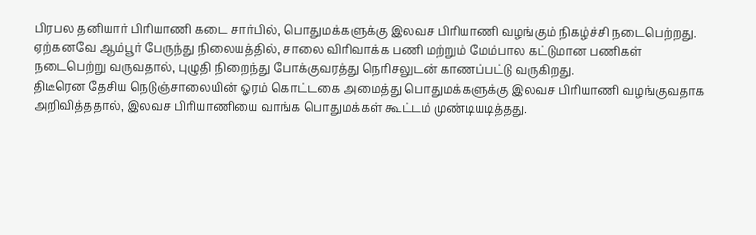பிரபல தனியார் பிரியாணி கடை சார்பில், பொதுமக்களுக்கு இலவச பிரியாணி வழங்கும் நிகழ்ச்சி நடைபெற்றது.
ஏற்கனவே ஆம்பூர் பேருந்து நிலையத்தில், சாலை விரிவாக்க பணி மற்றும் மேம்பால கட்டுமான பணிகள் நடைபெற்று வருவதால், புழுதி நிறைந்து போக்குவரத்து நெரிசலுடன் காணப்பட்டு வருகிறது.
திடீரென தேசிய நெடுஞ்சாலையின் ஓரம் கொட்டகை அமைத்து பொதுமக்களுக்கு இலவச பிரியாணி வழங்குவதாக அறிவித்ததால், இலவச பிரியாணியை வாங்க பொதுமக்கள் கூட்டம் முண்டியடித்தது.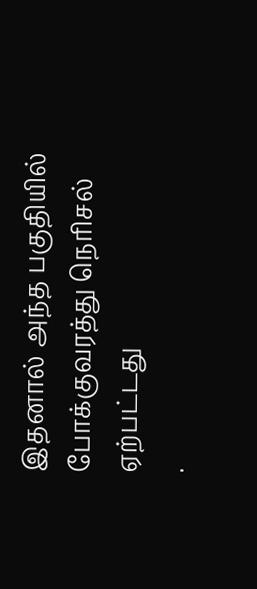இதனால் அந்த பகுதியில் போக்குவரத்து நெரிசல் ஏற்பட்டது
.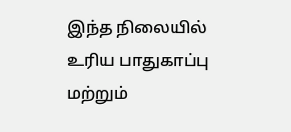இந்த நிலையில் உரிய பாதுகாப்பு மற்றும்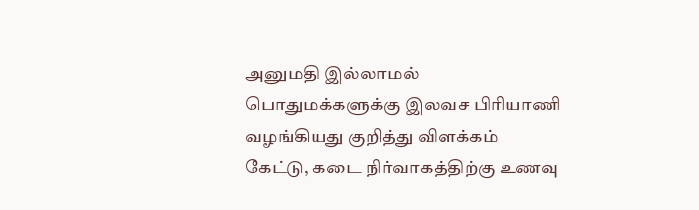அனுமதி இல்லாமல் பொதுமக்களுக்கு இலவச பிரியாணி வழங்கியது குறித்து விளக்கம் கேட்டு, கடை நிர்வாகத்திற்கு உணவு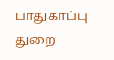பாதுகாப்பு துறை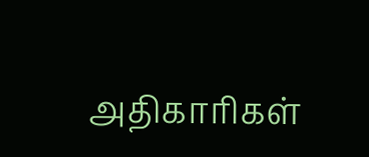அதிகாரிகள்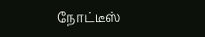நோட்டீஸ்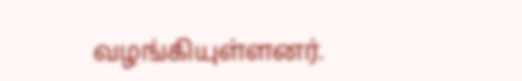வழங்கியுள்ளனர்.